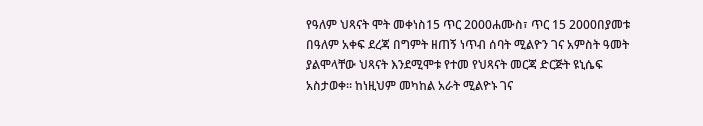የዓለም ህጻናት ሞት መቀነስ15 ጥር 2000ሐሙስ፣ ጥር 15 2000በያመቱ በዓለም አቀፍ ደረጃ በግምት ዘጠኝ ነጥብ ሰባት ሚልዮን ገና አምስት ዓመት ያልሞላቸው ህጻናት እንደሚሞቱ የተመ የህጻናት መርጃ ድርጅት ዩኒሴፍ አስታወቀ። ከነዚህም መካከል አራት ሚልዮኑ ገና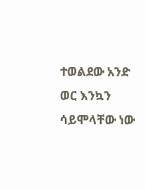ተወልደው አንድ ወር እንኳን ሳይሞላቸው ነው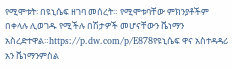የሚሞቱት፡ በዩኒሴፍ ዘገባ መሰረት። የሚሞቱባቸው ምክንያቶችም በቀላሉ ሊወገዱ የሚችሉ በሽታዎች መሆናቸውን ቬነማን አስረድተዋል።https://p.dw.com/p/E878የዩኒሴፍ ዋና አስተዳዳሪ አን ቬነማንምስል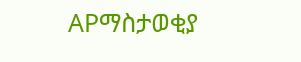APማስታወቂያ